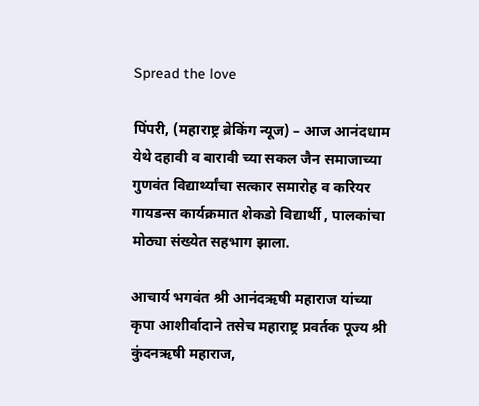Spread the love

पिंपरी, (महाराष्ट्र ब्रेकिंग न्यूज) – आज आनंदधाम येथे दहावी व बारावी च्या सकल जैन समाजाच्या गुणवंत विद्यार्थ्यांचा सत्कार समारोह व करियर गायडन्स कार्यक्रमात शेकडो विद्यार्थी , पालकांचा मोठ्या संख्येत सहभाग झाला.

आचार्य भगवंत श्री आनंदऋषी महाराज यांच्या कृपा आशीर्वादाने तसेच महाराष्ट्र प्रवर्तक पूज्य श्री कुंदनऋषी महाराज,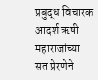प्रबुद्ध विचारक आदर्श ऋषी महाराजांच्या सत प्रेरणेने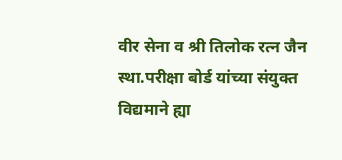वीर सेना व श्री तिलोक रत्न जैन स्था.परीक्षा बोर्ड यांच्या संयुक्त विद्यमाने ह्या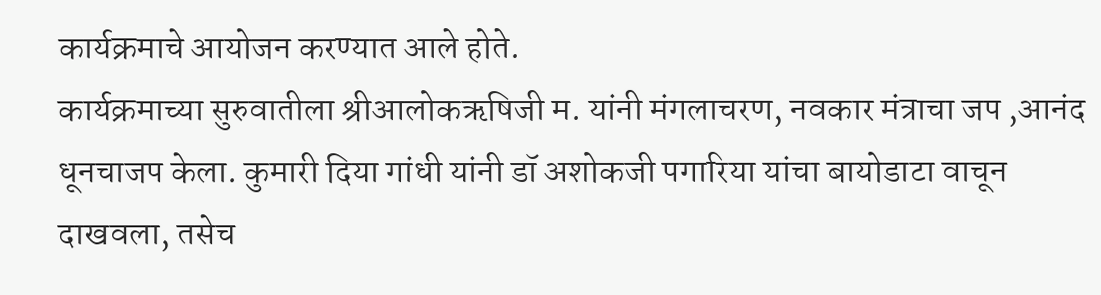कार्यक्रमाचे आयोजन करण्यात आले होते.
कार्यक्रमाच्या सुरुवातीला श्रीआलोकऋषिजी म. यांनी मंगलाचरण, नवकार मंत्राचा जप ,आनंद धूनचाजप केला. कुमारी दिया गांधी यांनी डॉ अशोकजी पगारिया यांचा बायोडाटा वाचून दाखवला, तसेच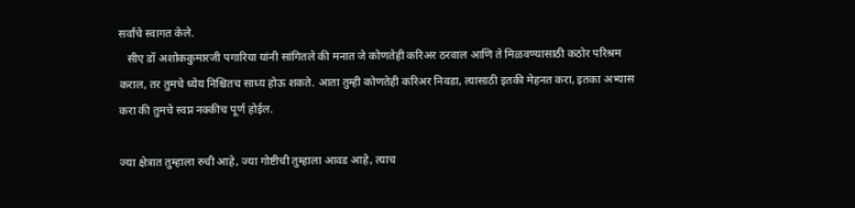सर्वांचे स्वागत केले.
   सीए डॉ अशोककुमारजी पगारिया यांनी सांगितले की मनात जे कोणतेही करिअर ठरवाल आणि ते मिळवण्यासाठी कठोर परिश्रम कराल, तर तुमचे ध्येय निश्चितच साध्य होऊ शकते. आता तुम्ही कोणतेही करिअर निवडा, त्यासाठी इतकी मेहनत करा, इतका अभ्यास करा की तुमचे स्वप्न नक्कीच पूर्ण होईल.

ज्या क्षेत्रात तुम्हाला रुची आहे, ज्या गोष्टीची तुम्हाला आवड आहे, त्याच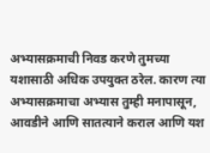अभ्यासक्रमाची निवड करणे तुमच्या यशासाठी अधिक उपयुक्त ठरेल. कारण त्या अभ्यासक्रमाचा अभ्यास तुम्ही मनापासून, आवडीने आणि सातत्याने कराल आणि यश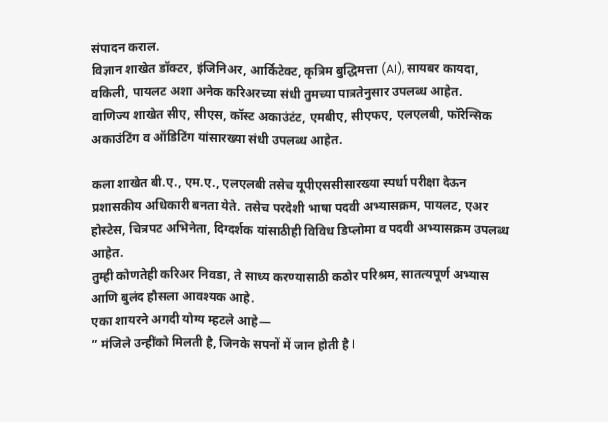संपादन कराल.
विज्ञान शाखेत डॉक्टर, इंजिनिअर, आर्किटेक्ट, कृत्रिम बुद्धिमत्ता (AI), सायबर कायदा, वकिली, पायलट अशा अनेक करिअरच्या संधी तुमच्या पात्रतेनुसार उपलब्ध आहेत.
वाणिज्य शाखेत सीए, सीएस, कॉस्ट अकाउंटंट, एमबीए, सीएफए, एलएलबी, फॉरेन्सिक अकाउंटिंग व ऑडिटिंग यांसारख्या संधी उपलब्ध आहेत.

कला शाखेत बी.ए., एम.ए., एलएलबी तसेच यूपीएससीसारख्या स्पर्धा परीक्षा देऊन प्रशासकीय अधिकारी बनता येते. तसेच परदेशी भाषा पदवी अभ्यासक्रम, पायलट, एअर होस्टेस, चित्रपट अभिनेता, दिग्दर्शक यांसाठीही विविध डिप्लोमा व पदवी अभ्यासक्रम उपलब्ध आहेत.
तुम्ही कोणतेही करिअर निवडा, ते साध्य करण्यासाठी कठोर परिश्रम, सातत्यपूर्ण अभ्यास आणि बुलंद हौसला आवश्यक आहे.
एका शायरने अगदी योग्य म्हटले आहे—
” मंजिले उन्हींको मिलती है, जिनके सपनों में जान होती है l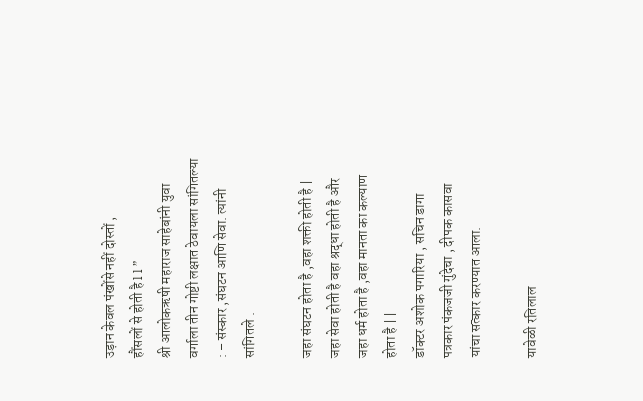उड़ान केवल पंखोंसे नहीं दोस्तों ,
हौंसलों से होती है l l ”
श्री आलोकऋषी महाराज साहेबांनी युवा वर्गाला तीन गोष्टी लक्षात ठेवायला सांगितल्या : – संस्कार ,संघटन आणि सेवा. त्यांनी सांगितले .

जहा संघटन होता है ,वहा शक्ती होती है |
जहा सेवा होती है वहा श्रद्धा होती है और
जहा धर्म होता है ,वहा मानता का कल्याण होता है | |
डॉक्टर अशोक पगारिया , सचिन डागा पत्रकार पंकजजी गुंदेचा , दीपक कासवा यांचा सत्कार करण्यात आला.

यावेळी रतिलाल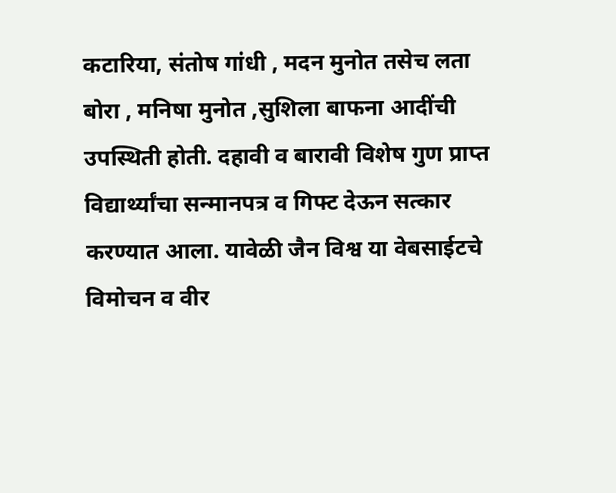कटारिया, संतोष गांधी , मदन मुनोत तसेच लता बोरा , मनिषा मुनोत ,सुशिला बाफना आदींची उपस्थिती होती. दहावी व बारावी विशेष गुण प्राप्त विद्यार्थ्यांचा सन्मानपत्र व गिफ्ट देऊन सत्कार करण्यात आला. यावेळी जैन विश्व या वेबसाईटचे विमोचन व वीर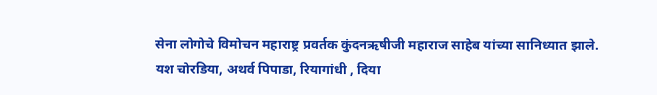सेना लोगोचे विमोचन महाराष्ट्र प्रवर्तक कुंदनऋषीजी महाराज साहेब यांच्या सानिध्यात झाले. यश चोरडिया, अथर्व पिपाडा, रियागांधी , दिया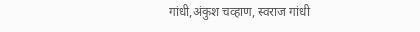गांधी,अंकुश चव्हाण, स्वराज गांधी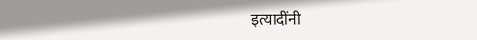इत्यादींनी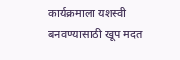कार्यक्रमाला यशस्वी बनवण्यासाठी खूप मदत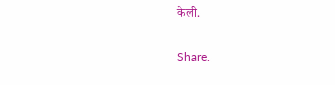केली.

Share.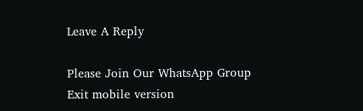Leave A Reply

Please Join Our WhatsApp Group
Exit mobile version